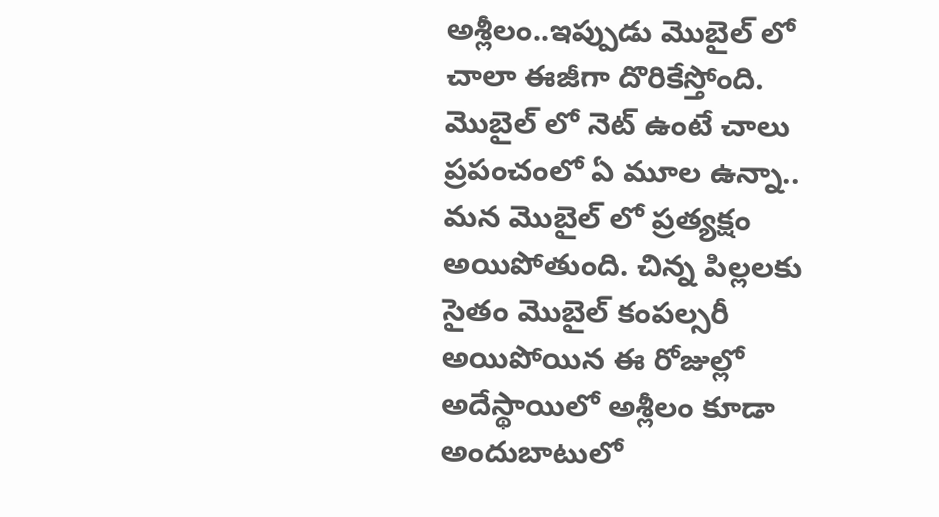అశ్లీలం..ఇప్పుడు మొబైల్ లో చాలా ఈజీగా దొరికేస్తోంది. మొబైల్ లో నెట్ ఉంటే చాలు ప్రపంచంలో ఏ మూల ఉన్నా.. మన మొబైల్ లో ప్రత్యక్షం అయిపోతుంది. చిన్న పిల్లలకు సైతం మొబైల్ కంపల్సరీ అయిపోయిన ఈ రోజుల్లో అదేస్థాయిలో అశ్లీలం కూడా అందుబాటులో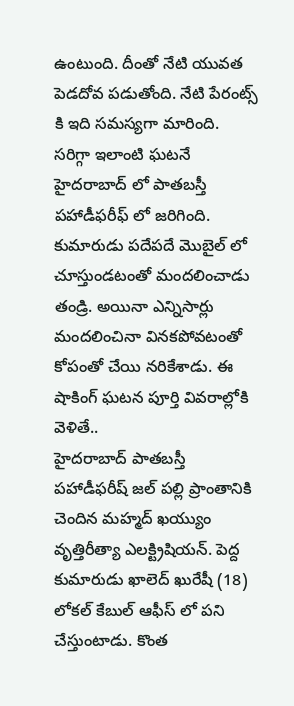ఉంటుంది. దీంతో నేటి యువత పెడదోవ పడుతోంది. నేటి పేరంట్స్ కి ఇది సమస్యగా మారింది. సరిగ్గా ఇలాంటి ఘటనే హైదరాబాద్ లో పాతబస్తీ పహాడీఫరీఫ్ లో జరిగింది. కుమారుడు పదేపదే మొబైల్ లో చూస్తుండటంతో మందలించాడు తండ్రి. అయినా ఎన్నిసార్లు మందలించినా వినకపోవటంతో కోపంతో చేయి నరికేశాడు. ఈ షాకింగ్ ఘటన పూర్తి వివరాల్లోకి వెళితే..
హైదరాబాద్ పాతబస్తీ పహాడీఫరీష్ జల్ పల్లి ప్రాంతానికి చెందిన మహ్మద్ ఖయ్యుం వృత్తిరీత్యా ఎలక్ట్రిషియన్. పెద్ద కుమారుడు ఖాలెద్ ఖురేషీ (18) లోకల్ కేబుల్ ఆఫీస్ లో పని చేస్తుంటాడు. కొంత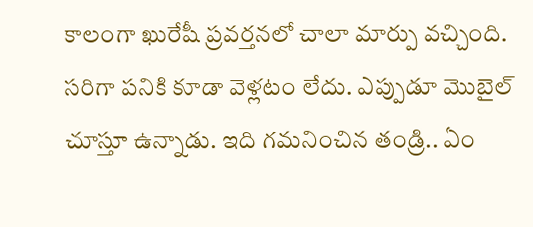కాలంగా ఖురేషీ ప్రవర్తనలో చాలా మార్పు వచ్చింది. సరిగా పనికి కూడా వెళ్లటం లేదు. ఎప్పుడూ మొబైల్ చూస్తూ ఉన్నాడు. ఇది గమనించిన తండ్రి.. ఏం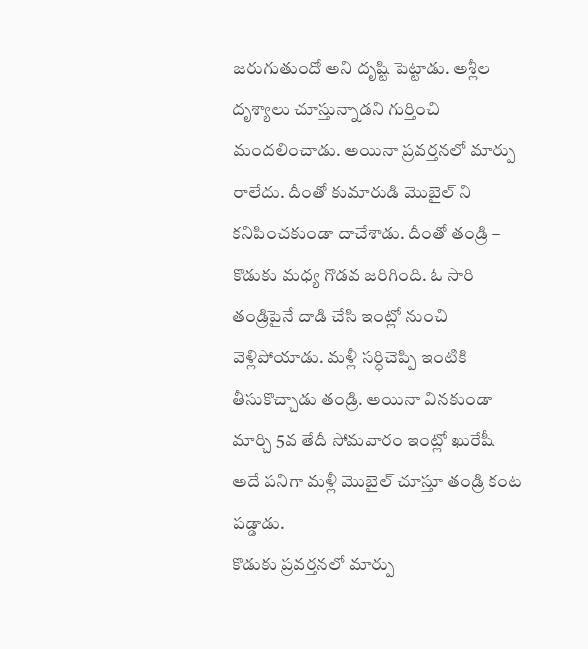జరుగుతుందో అని దృష్టి పెట్టాడు. అశ్లీల దృశ్యాలు చూస్తున్నాడని గుర్తించి మందలించాడు. అయినా ప్రవర్తనలో మార్పు రాలేదు. దీంతో కుమారుడి మొబైల్ ని కనిపించకుండా దాచేశాడు. దీంతో తండ్రి – కొడుకు మధ్య గొడవ జరిగింది. ఓ సారి తండ్రిపైనే దాడి చేసి ఇంట్లో నుంచి వెళ్లిపోయాడు. మళ్లీ సర్ధిచెప్పి ఇంటికి తీసుకొచ్చాడు తండ్రి. అయినా వినకుండా మార్చి 5వ తేదీ సోమవారం ఇంట్లో ఖురేషీ అదే పనిగా మళ్లీ మొబైల్ చూస్తూ తండ్రి కంట పడ్డాడు.
కొడుకు ప్రవర్తనలో మార్పు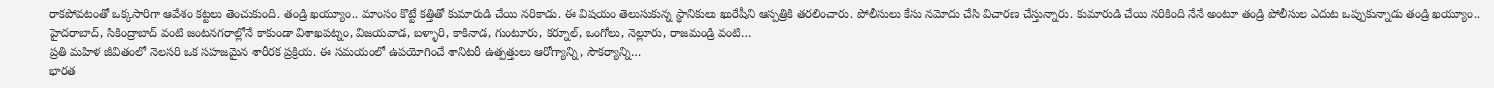రాకపోవటంతో ఒక్కసారిగా ఆవేశం కట్టలు తెంచుకుంది. తండ్రి ఖయ్యూం.. మాంసం కొట్టే కత్తితో కుమారుడి చేయి నరికాడు. ఈ విషయం తెలుసుకున్న స్థానికులు ఖురేషీని ఆస్పత్రికి తరలించారు. పోలీసులు కేసు నమోదు చేసి విచారణ చేస్తున్నారు. కుమారుడి చేయి నరికింది నేనే అంటూ తండ్రి పోలీసుల ఎదుట ఒప్పుకున్నాడు తండ్రి ఖయ్యూం..
హైదరాబాద్, సికింద్రాబాద్ వంటి జంటనగరాల్లోనే కాకుండా విశాఖపట్నం, విజయవాడ, బళ్ళారి, కాకినాడ, గుంటూరు, కర్నూల్, ఒంగోలు, నెల్లూరు, రాజమండ్రి వంటి…
ప్రతి మహిళ జీవితంలో నెలసరి ఒక సహజమైన శారీరక ప్రక్రియ. ఈ సమయంలో ఉపయోగించే శానిటరీ ఉత్పత్తులు ఆరోగ్యాన్ని, సౌకర్యాన్ని…
భారత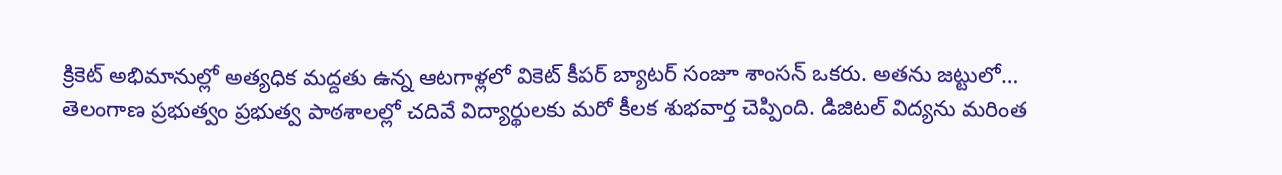క్రికెట్ అభిమానుల్లో అత్యధిక మద్దతు ఉన్న ఆటగాళ్లలో వికెట్ కీపర్ బ్యాటర్ సంజూ శాంసన్ ఒకరు. అతను జట్టులో…
తెలంగాణ ప్రభుత్వం ప్రభుత్వ పాఠశాలల్లో చదివే విద్యార్థులకు మరో కీలక శుభవార్త చెప్పింది. డిజిటల్ విద్యను మరింత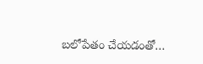బలోపేతం చేయడంతో…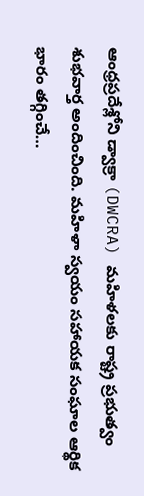ఆంధ్రప్రదేశ్లోని డ్వాక్రా (DWCRA) మహిళలకు రాష్ట్ర ప్రభుత్వం శుభవార్త అందించింది. మహిళా స్వయం సహాయక సంఘాల ఆర్థిక భారం తగ్గించే…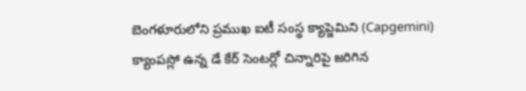బెంగళూరులోని ప్రముఖ ఐటీ సంస్థ క్యాప్జెమిని (Capgemini) క్యాంపస్లో ఉన్న డే కేర్ సెంటర్లో చిన్నారిపై జరిగిన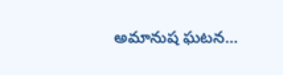అమానుష ఘటన…